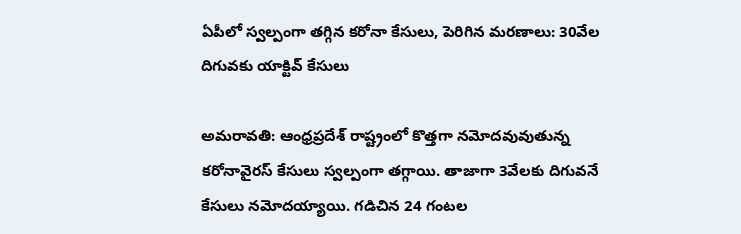ఏపీలో స్వల్పంగా తగ్గిన కరోనా కేసులు, పెరిగిన మరణాలు: 30వేల దిగువకు యాక్టివ్ కేసులు

అమరావతి: ఆంధ్రప్రదేశ్ రాష్ట్రంలో కొత్తగా నమోదవువుతున్న కరోనావైరస్ కేసులు స్వల్పంగా తగ్గాయి. తాజాగా 3వేలకు దిగువనే కేసులు నమోదయ్యాయి. గడిచిన 24 గంటల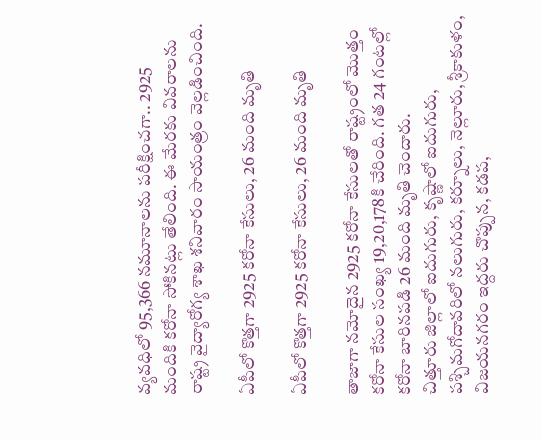వ్యవధిలో 95,366 నమూనాలను పరీక్షించగా.. 2925 మందికి కరోనా సోకినట్లు తేలింది. ఈ మేరకు వివరాలను రాష్ట్ర వైద్యారోగ్య శాఖ శనివారం సాయంత్రం వెల్లడించింది.

ఏపీలో కొత్తగా 2925 కరోనా కేసులు, 26 మంది మృతి

ఏపీలో కొత్తగా 2925 కరోనా కేసులు, 26 మంది మృతి

తాజాగా నమోదైన 2925 కరోనా కేసులతో రాష్ట్రంలో మొత్తం కరోనా కేసుల సంఖ్య 19,20,178కి చేరింది. గత 24 గంటల్లో కరోనా బారినపడి 26 మంది మృతి చెందారు.
చిత్తూరు జిల్లాలో ఐదుగురు, కృష్ణాలో ఐదుగురు, పశ్చిమగోదావరిలో నలుగురు, కర్నూలు, నెల్లూరు, శ్రీకాకుళం, విజయనగరం ఇద్దరు చొప్పున, కడప,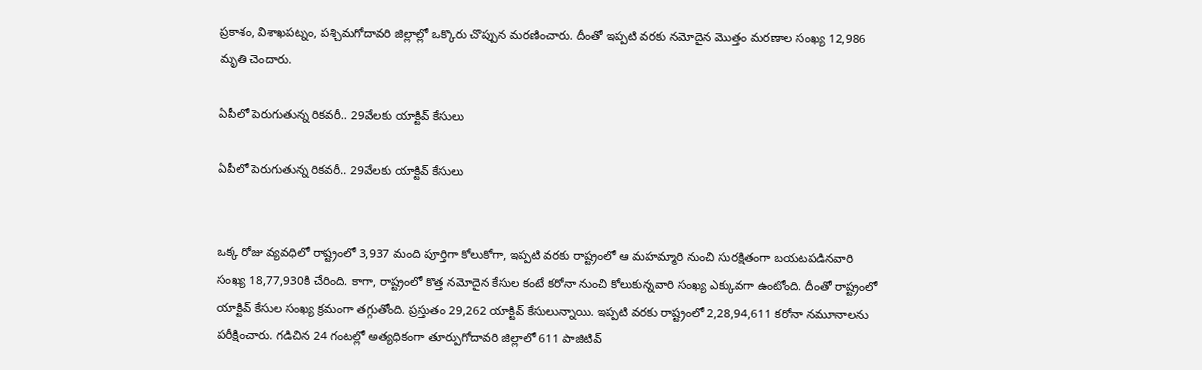ప్రకాశం, విశాఖపట్నం, పశ్చిమగోదావరి జిల్లాల్లో ఒక్కొరు చొప్పున మరణించారు. దీంతో ఇప్పటి వరకు నమోదైన మొత్తం మరణాల సంఖ్య 12,986 మృతి చెందారు.

ఏపీలో పెరుగుతున్న రికవరీ.. 29వేలకు యాక్టివ్ కేసులు

ఏపీలో పెరుగుతున్న రికవరీ.. 29వేలకు యాక్టివ్ కేసులు


ఒక్క రోజు వ్యవధిలో రాష్ట్రంలో 3,937 మంది పూర్తిగా కోలుకోగా, ఇప్పటి వరకు రాష్ట్రంలో ఆ మహమ్మారి నుంచి సురక్షితంగా బయటపడినవారి సంఖ్య 18,77,930కి చేరింది. కాగా, రాష్ట్రంలో కొత్త నమోదైన కేసుల కంటే కరోనా నుంచి కోలుకున్నవారి సంఖ్య ఎక్కువగా ఉంటోంది. దీంతో రాష్ట్రంలో యాక్టివ్ కేసుల సంఖ్య క్రమంగా తగ్గుతోంది. ప్రస్తుతం 29,262 యాక్టివ్ కేసులున్నాయి. ఇప్పటి వరకు రాష్ట్రంలో 2,28,94,611 కరోనా నమూనాలను పరీక్షించారు. గడిచిన 24 గంటల్లో అత్యధికంగా తూర్పుగోదావరి జిల్లాలో 611 పాజిటివ్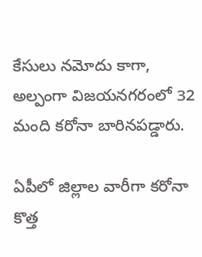కేసులు నమోదు కాగా, అల్పంగా విజయనగరంలో 32 మంది కరోనా బారినపడ్డారు.

ఏపీలో జిల్లాల వారీగా కరోనా కొత్త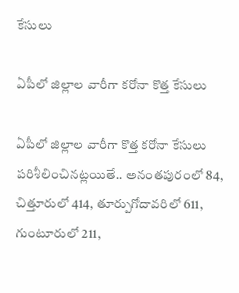కేసులు

ఏపీలో జిల్లాల వారీగా కరోనా కొత్త కేసులు

ఏపీలో జిల్లాల వారీగా కొత్త కరోనా కేసులు పరిశీలించినట్లయితే.. అనంతపురంలో 84, చిత్తూరులో 414, తూర్పుగోదావరిలో 611, గుంటూరులో 211,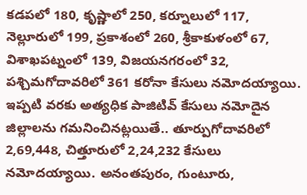కడపలో 180, కృష్ణాలో 250, కర్నూలులో 117, నెల్లూరులో 199, ప్రకాశంలో 260, శ్రీకాకుళంలో 67, విశాఖపట్నంలో 139, విజయనగరంలో 32, పశ్చిమగోదావరిలో 361 కరోనా కేసులు నమోదయ్యాయి. ఇప్పటి వరకు అత్యధిక పాజిటివ్ కేసులు నమోదైన జిల్లాలను గమనించినట్లయితే.. తూర్పుగోదావరిలో 2,69,448, చిత్తూరులో 2,24,232 కేసులు నమోదయ్యాయి. అనంతపురం, గుంటూరు,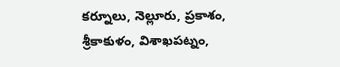కర్నూలు, నెల్లూరు, ప్రకాశం, శ్రీకాకుళం, విశాఖపట్నం,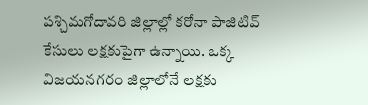పశ్చిమగోదావరి జిల్లాల్లో కరోనా పాజిటివ్ కేసులు లక్షకుపైగా ఉన్నాయి. ఒక్క విజయనగరం జిల్లాలోనే లక్షకు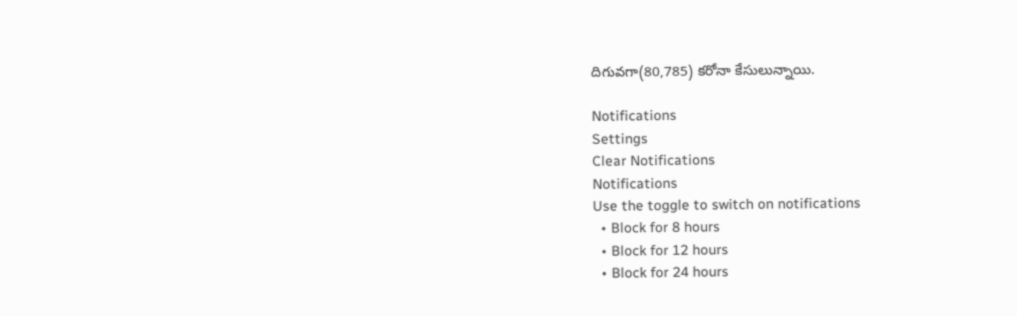దిగువగా(80,785) కరోనా కేసులున్నాయి.

Notifications
Settings
Clear Notifications
Notifications
Use the toggle to switch on notifications
  • Block for 8 hours
  • Block for 12 hours
  • Block for 24 hours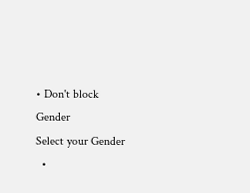• Don't block
Gender
Select your Gender
  •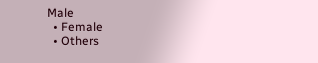Male
  • Female
  • Others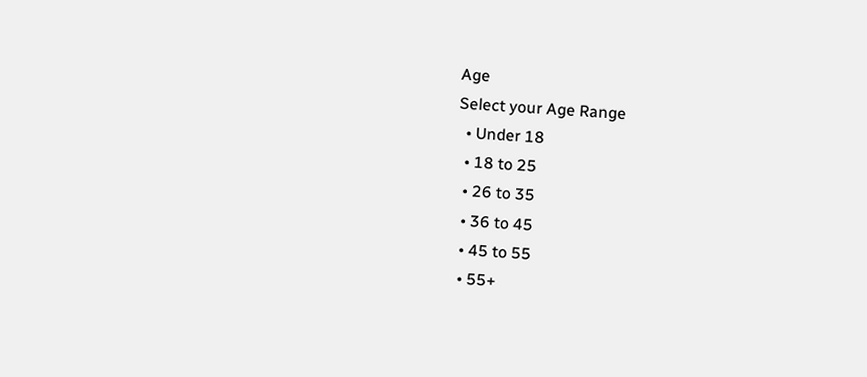Age
Select your Age Range
  • Under 18
  • 18 to 25
  • 26 to 35
  • 36 to 45
  • 45 to 55
  • 55+